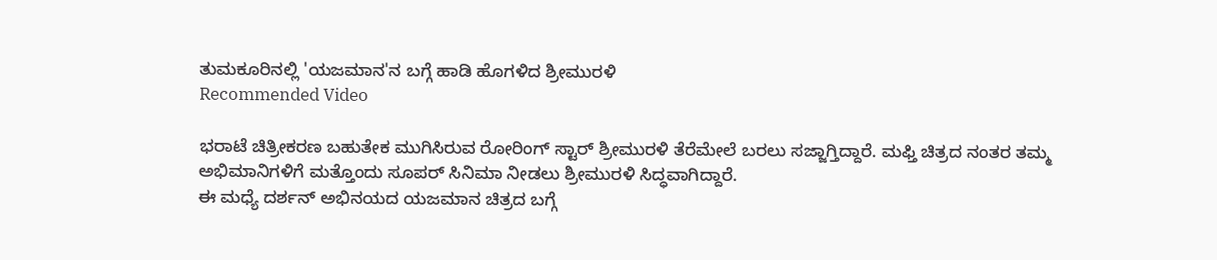ತುಮಕೂರಿನಲ್ಲಿ 'ಯಜಮಾನ'ನ ಬಗ್ಗೆ ಹಾಡಿ ಹೊಗಳಿದ ಶ್ರೀಮುರಳಿ
Recommended Video

ಭರಾಟೆ ಚಿತ್ರೀಕರಣ ಬಹುತೇಕ ಮುಗಿಸಿರುವ ರೋರಿಂಗ್ ಸ್ಟಾರ್ ಶ್ರೀಮುರಳಿ ತೆರೆಮೇಲೆ ಬರಲು ಸಜ್ಜಾಗ್ತಿದ್ದಾರೆ. ಮಫ್ತಿ ಚಿತ್ರದ ನಂತರ ತಮ್ಮ ಅಭಿಮಾನಿಗಳಿಗೆ ಮತ್ತೊಂದು ಸೂಪರ್ ಸಿನಿಮಾ ನೀಡಲು ಶ್ರೀಮುರಳಿ ಸಿದ್ಧವಾಗಿದ್ದಾರೆ.
ಈ ಮಧ್ಯೆ ದರ್ಶನ್ ಅಭಿನಯದ ಯಜಮಾನ ಚಿತ್ರದ ಬಗ್ಗೆ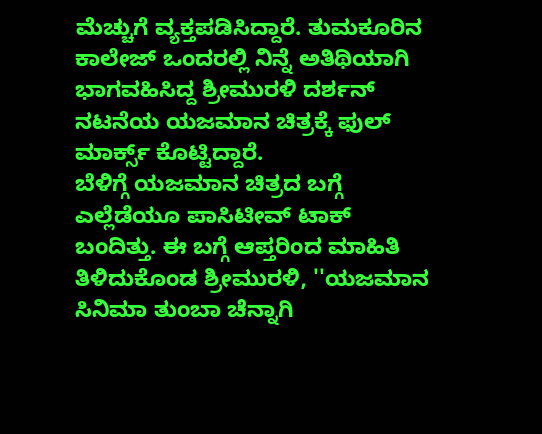ಮೆಚ್ಚುಗೆ ವ್ಯಕ್ತಪಡಿಸಿದ್ದಾರೆ. ತುಮಕೂರಿನ ಕಾಲೇಜ್ ಒಂದರಲ್ಲಿ ನಿನ್ನೆ ಅತಿಥಿಯಾಗಿ ಭಾಗವಹಿಸಿದ್ದ ಶ್ರೀಮುರಳಿ ದರ್ಶನ್ ನಟನೆಯ ಯಜಮಾನ ಚಿತ್ರಕ್ಕೆ ಫುಲ್ ಮಾರ್ಕ್ಸ್ ಕೊಟ್ಟಿದ್ದಾರೆ.
ಬೆಳಿಗ್ಗೆ ಯಜಮಾನ ಚಿತ್ರದ ಬಗ್ಗೆ ಎಲ್ಲೆಡೆಯೂ ಪಾಸಿಟೀವ್ ಟಾಕ್ ಬಂದಿತ್ತು. ಈ ಬಗ್ಗೆ ಆಪ್ತರಿಂದ ಮಾಹಿತಿ ತಿಳಿದುಕೊಂಡ ಶ್ರೀಮುರಳಿ, ''ಯಜಮಾನ ಸಿನಿಮಾ ತುಂಬಾ ಚೆನ್ನಾಗಿ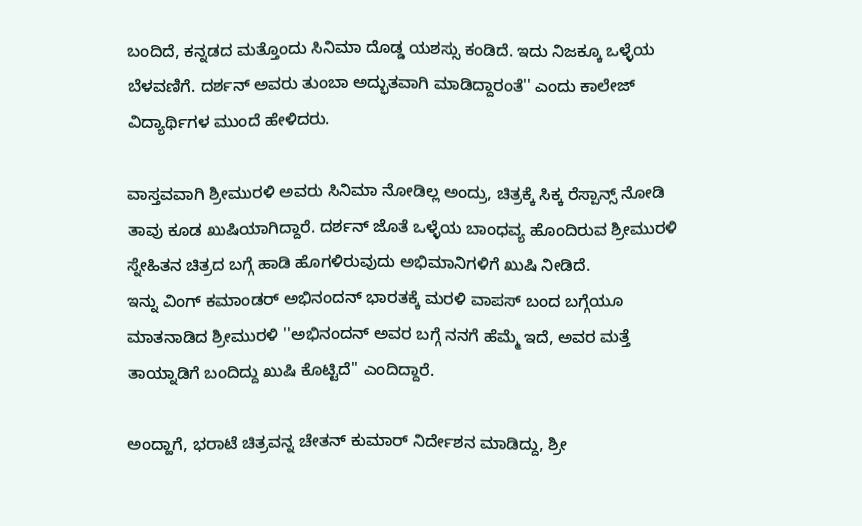ಬಂದಿದೆ, ಕನ್ನಡದ ಮತ್ತೊಂದು ಸಿನಿಮಾ ದೊಡ್ಡ ಯಶಸ್ಸು ಕಂಡಿದೆ. ಇದು ನಿಜಕ್ಕೂ ಒಳ್ಳೆಯ ಬೆಳವಣಿಗೆ. ದರ್ಶನ್ ಅವರು ತುಂಬಾ ಅದ್ಭುತವಾಗಿ ಮಾಡಿದ್ದಾರಂತೆ'' ಎಂದು ಕಾಲೇಜ್ ವಿದ್ಯಾರ್ಥಿಗಳ ಮುಂದೆ ಹೇಳಿದರು.

ವಾಸ್ತವವಾಗಿ ಶ್ರೀಮುರಳಿ ಅವರು ಸಿನಿಮಾ ನೋಡಿಲ್ಲ ಅಂದ್ರು, ಚಿತ್ರಕ್ಕೆ ಸಿಕ್ಕ ರೆಸ್ಪಾನ್ಸ್ ನೋಡಿ ತಾವು ಕೂಡ ಖುಷಿಯಾಗಿದ್ದಾರೆ. ದರ್ಶನ್ ಜೊತೆ ಒಳ್ಳೆಯ ಬಾಂಧವ್ಯ ಹೊಂದಿರುವ ಶ್ರೀಮುರಳಿ ಸ್ನೇಹಿತನ ಚಿತ್ರದ ಬಗ್ಗೆ ಹಾಡಿ ಹೊಗಳಿರುವುದು ಅಭಿಮಾನಿಗಳಿಗೆ ಖುಷಿ ನೀಡಿದೆ.
ಇನ್ನು ವಿಂಗ್ ಕಮಾಂಡರ್ ಅಭಿನಂದನ್ ಭಾರತಕ್ಕೆ ಮರಳಿ ವಾಪಸ್ ಬಂದ ಬಗ್ಗೆಯೂ ಮಾತನಾಡಿದ ಶ್ರೀಮುರಳಿ ''ಅಭಿನಂದನ್ ಅವರ ಬಗ್ಗೆ ನನಗೆ ಹೆಮ್ಮೆ ಇದೆ, ಅವರ ಮತ್ತೆ ತಾಯ್ನಾಡಿಗೆ ಬಂದಿದ್ದು ಖುಷಿ ಕೊಟ್ಟಿದೆ'' ಎಂದಿದ್ದಾರೆ.

ಅಂದ್ಹಾಗೆ, ಭರಾಟೆ ಚಿತ್ರವನ್ನ ಚೇತನ್ ಕುಮಾರ್ ನಿರ್ದೇಶನ ಮಾಡಿದ್ದು, ಶ್ರೀ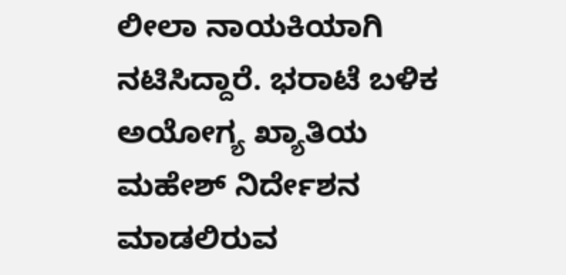ಲೀಲಾ ನಾಯಕಿಯಾಗಿ ನಟಿಸಿದ್ದಾರೆ. ಭರಾಟೆ ಬಳಿಕ ಅಯೋಗ್ಯ ಖ್ಯಾತಿಯ ಮಹೇಶ್ ನಿರ್ದೇಶನ ಮಾಡಲಿರುವ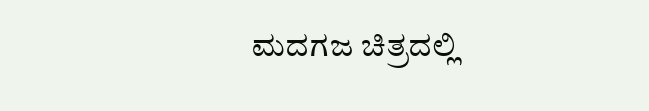ಮದಗಜ ಚಿತ್ರದಲ್ಲಿ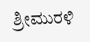ಶ್ರೀಮುರಳಿ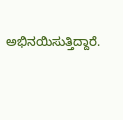ಅಭಿನಯಿಸುತ್ತಿದ್ದಾರೆ.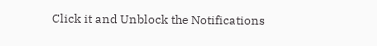Click it and Unblock the Notifications